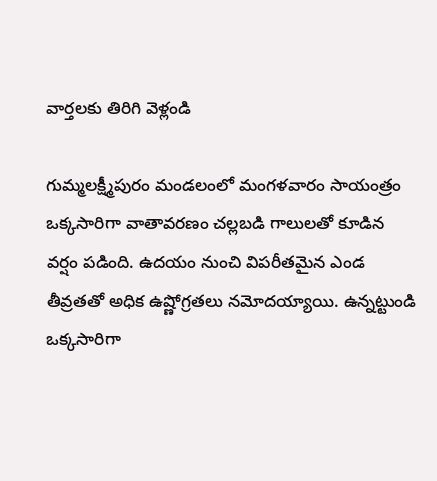వార్తలకు తిరిగి వెళ్లండి

గుమ్మలక్ష్మీపురం మండలంలో మంగళవారం సాయంత్రం ఒక్కసారిగా వాతావరణం చల్లబడి గాలులతో కూడిన వర్షం పడింది. ఉదయం నుంచి విపరీతమైన ఎండ తీవ్రతతో అధిక ఉష్ణోగ్రతలు నమోదయ్యాయి. ఉన్నట్టుండి ఒక్కసారిగా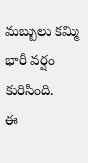మబ్బులు కమ్మి భారీ వర్షం కురిసింది.
ఈ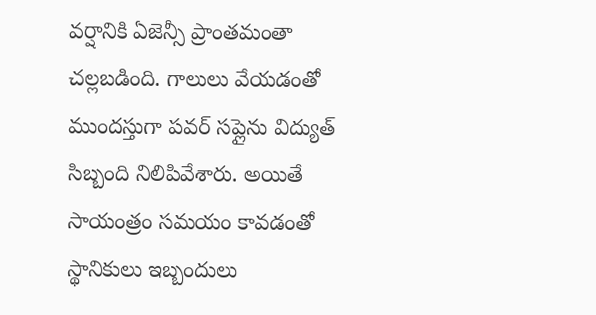వర్షానికి ఏజెన్సీ ప్రాంతమంతా చల్లబడింది. గాలులు వేయడంతో ముందస్తుగా పవర్ సప్లైను విద్యుత్ సిబ్బంది నిలిపివేశారు. అయితే సాయంత్రం సమయం కావడంతో స్థానికులు ఇబ్బందులు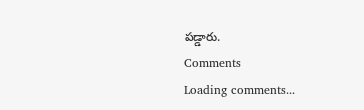పడ్డారు.
Comments
Loading comments...